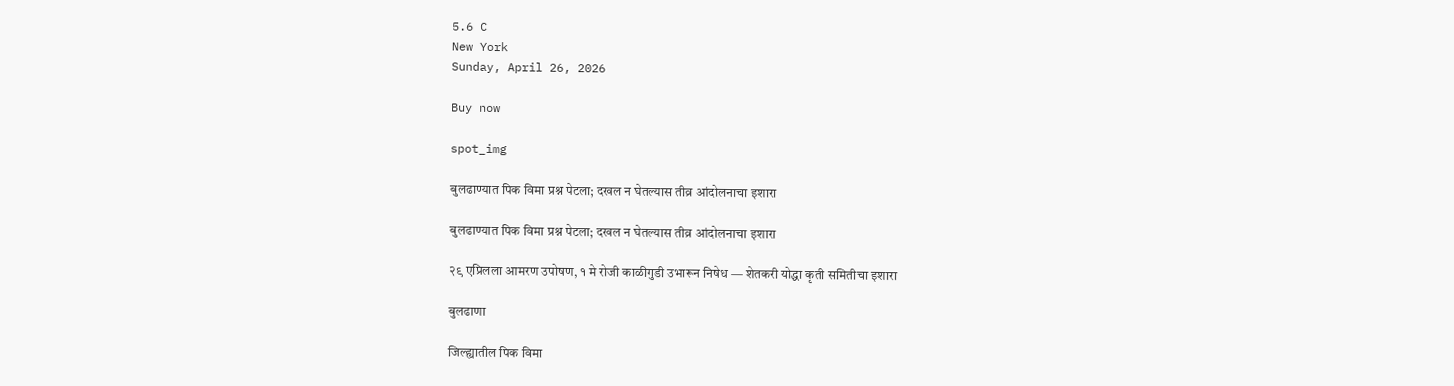5.6 C
New York
Sunday, April 26, 2026

Buy now

spot_img

बुलढाण्यात पिक विमा प्रश्न पेटला; दखल न घेतल्यास तीव्र आंदोलनाचा इशारा

बुलढाण्यात पिक विमा प्रश्न पेटला; दखल न घेतल्यास तीव्र आंदोलनाचा इशारा

२९ एप्रिलला आमरण उपोषण, १ मे रोजी काळीगुडी उभारून निषेध — शेतकरी योद्धा कृती समितीचा इशारा

बुलढाणा

जिल्ह्यातील पिक विमा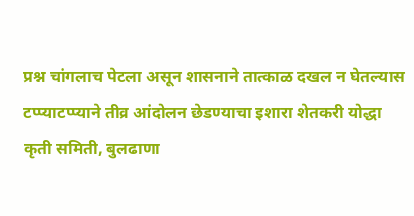प्रश्न चांगलाच पेटला असून शासनाने तात्काळ दखल न घेतल्यास टप्प्याटप्प्याने तीव्र आंदोलन छेडण्याचा इशारा शेतकरी योद्धा कृती समिती, बुलढाणा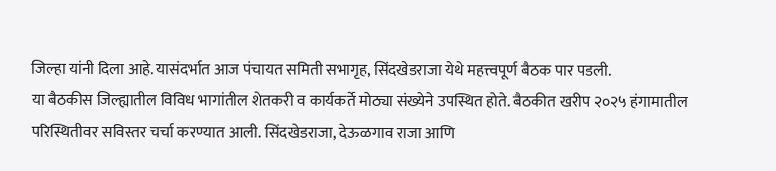जिल्हा यांनी दिला आहे. यासंदर्भात आज पंचायत समिती सभागृह, सिंदखेडराजा येथे महत्त्वपूर्ण बैठक पार पडली.
या बैठकीस जिल्ह्यातील विविध भागांतील शेतकरी व कार्यकर्ते मोठ्या संख्येने उपस्थित होते. बैठकीत खरीप २०२५ हंगामातील परिस्थितीवर सविस्तर चर्चा करण्यात आली. सिंदखेडराजा, देऊळगाव राजा आणि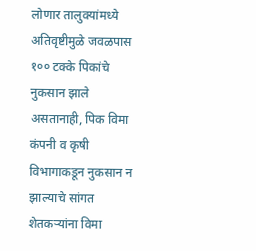लोणार तालुक्यांमध्ये अतिवृष्टीमुळे जवळपास १०० टक्के पिकांचे नुकसान झाले असतानाही, पिक विमा कंपनी व कृषी विभागाकडून नुकसान न झाल्याचे सांगत शेतकऱ्यांना विमा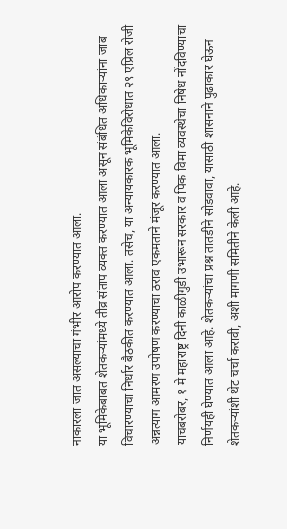नाकारला जात असल्याचा गंभीर आरोप करण्यात आला.
या भूमिकेबाबत शेतकऱ्यांमध्ये तीव्र संताप व्यक्त करण्यात आला असून संबंधित अधिकाऱ्यांना जाब विचारण्याचा निर्धार बैठकीत करण्यात आला. तसेच, या अन्यायकारक भूमिकेविरोधात २९ एप्रिल रोजी अन्नत्याग आमरण उपोषण करण्याचा ठराव एकमताने मंजूर करण्यात आला.
याचबरोबर, १ मे महाराष्ट्र दिनी काळीगुडी उभारून सरकार व पिक विमा व्यवस्थेचा निषेध नोंदविण्याचा निर्णयही घेण्यात आला आहे. शेतकऱ्यांचा प्रश्न तातडीने सोडवावा, यासाठी शासनाने पुढाकार घेऊन शेतकऱ्यांशी थेट चर्चा करावी, अशी मागणी समितीने केली आहे.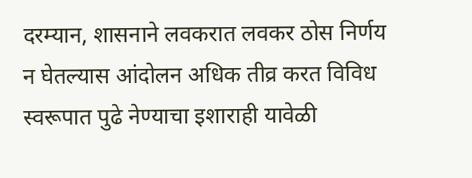दरम्यान, शासनाने लवकरात लवकर ठोस निर्णय न घेतल्यास आंदोलन अधिक तीव्र करत विविध स्वरूपात पुढे नेण्याचा इशाराही यावेळी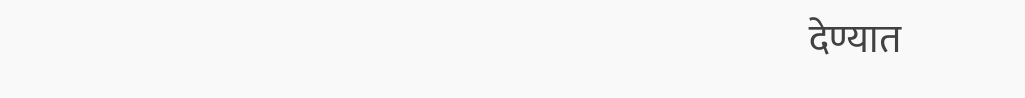देण्यात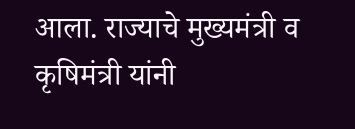आला. राज्याचे मुख्यमंत्री व कृषिमंत्री यांनी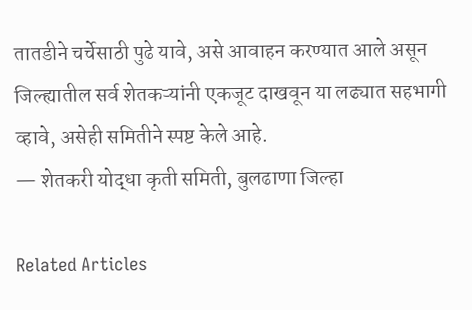तातडीने चर्चेसाठी पुढे यावे, असे आवाहन करण्यात आले असून जिल्ह्यातील सर्व शेतकऱ्यांनी एकजूट दाखवून या लढ्यात सहभागी व्हावे, असेही समितीने स्पष्ट केले आहे.
— शेतकरी योद्धा कृती समिती, बुलढाणा जिल्हा

Related Articles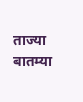ताज्या बातम्या